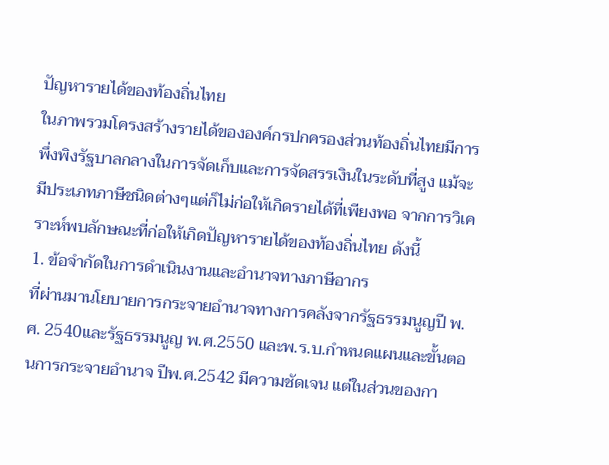ปัญหารายได้ของท้องถิ่นไทย
ในภาพรวมโครงสร้างรายได้ขององค์กรปกครองส่วนท้องถิ่นไทยมีการพึ่งพิงรัฐบาลกลางในการจัดเก็บและการจัดสรรเงินในระดับที่สูง แม้จะมีประเภทภาษีชนิดต่างๆแต่ก็ไม่ก่อให้เกิดรายได้ที่เพียงพอ จากการวิเคราะห์พบลักษณะที่ก่อให้เกิดปัญหารายได้ของท้องถิ่นไทย ดังนี้
1. ข้อจำกัดในการดำเนินงานและอำนาจทางภาษีอากร
ที่ผ่านมานโยบายการกระจายอำนาจทางการคลังจากรัฐธรรมนูญปี พ.ศ. 2540และรัฐธรรมนูญ พ.ศ.2550 และพ.ร.บ.กำหนดแผนและขั้นตอนการกระจายอำนาจ ปีพ.ศ.2542 มีความชัดเจน แต่ในส่วนของกา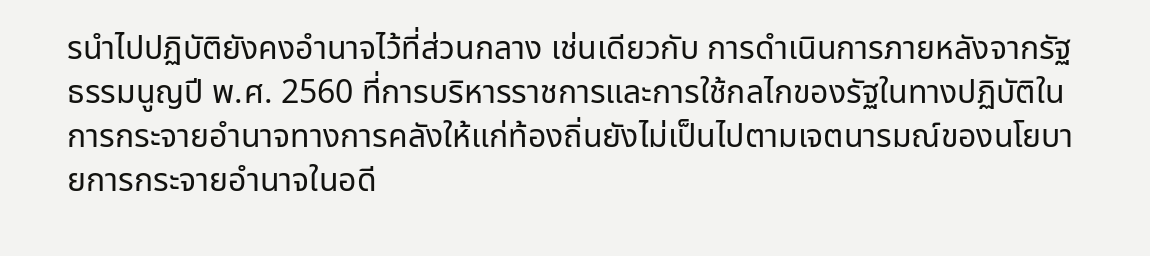รนำไปปฏิบัติยังคงอำนาจไว้ที่ส่วนกลาง เช่นเดียวกับ การดำเนินการภายหลังจากรัฐธรรมนูญปี พ.ศ. 2560 ที่การบริหารราชการและการใช้กลไกของรัฐในทางปฏิบัติในการกระจายอำนาจทางการคลังให้แก่ท้องถิ่นยังไม่เป็นไปตามเจตนารมณ์ของนโยบายการกระจายอำนาจในอดี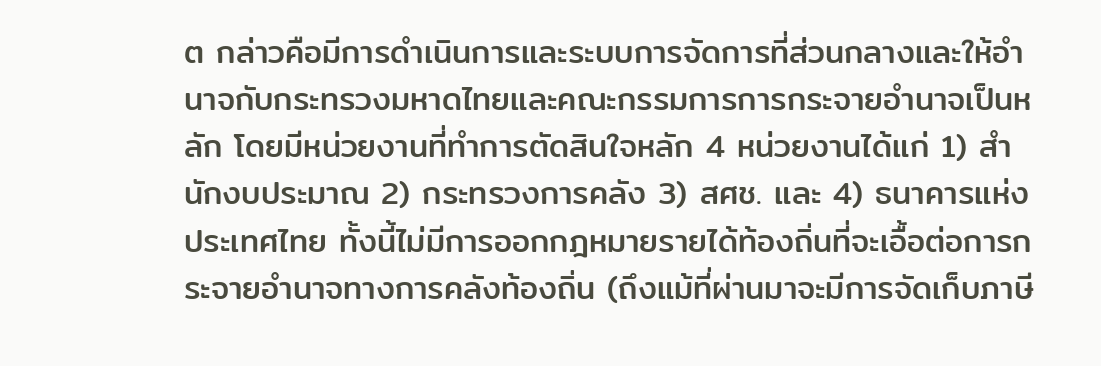ต กล่าวคือมีการดำเนินการและระบบการจัดการที่ส่วนกลางและให้อำนาจกับกระทรวงมหาดไทยและคณะกรรมการการกระจายอำนาจเป็นหลัก โดยมีหน่วยงานที่ทำการตัดสินใจหลัก 4 หน่วยงานได้แก่ 1) สำนักงบประมาณ 2) กระทรวงการคลัง 3) สศช. และ 4) ธนาคารแห่งประเทศไทย ทั้งนี้ไม่มีการออกกฎหมายรายได้ท้องถิ่นที่จะเอื้อต่อการกระจายอำนาจทางการคลังท้องถิ่น (ถึงแม้ที่ผ่านมาจะมีการจัดเก็บภาษี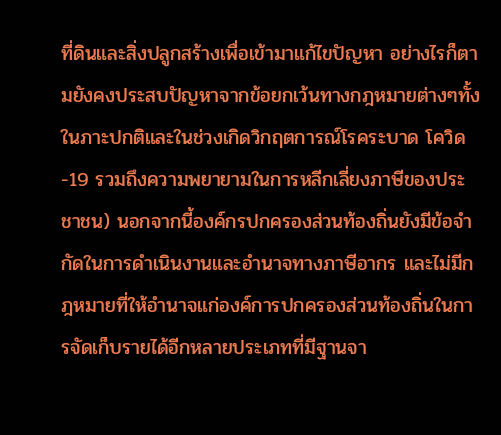ที่ดินและสิ่งปลูกสร้างเพื่อเข้ามาแก้ไขปัญหา อย่างไรก็ตามยังคงประสบปัญหาจากข้อยกเว้นทางกฎหมายต่างๆทั้งในภาะปกติและในช่วงเกิดวิกฤตการณ์โรคระบาด โควิด-19 รวมถึงความพยายามในการหลีกเลี่ยงภาษีของประชาชน) นอกจากนี้องค์กรปกครองส่วนท้องถิ่นยังมีข้อจำกัดในการดำเนินงานและอำนาจทางภาษีอากร และไม่มีกฎหมายที่ให้อำนาจแก่องค์การปกครองส่วนท้องถิ่นในการจัดเก็บรายได้อีกหลายประเภทที่มีฐานจา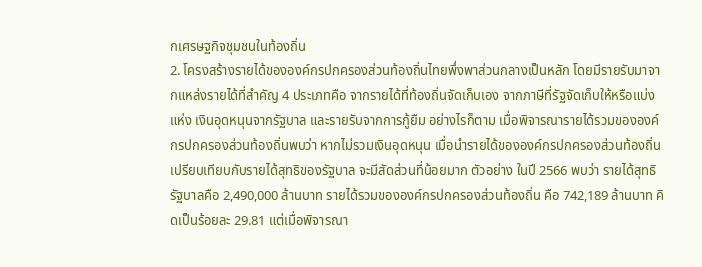กเศรษฐกิจชุมชนในท้องถิ่น
2. โครงสร้างรายได้ขององค์กรปกครองส่วนท้องถิ่นไทยพึ่งพาส่วนกลางเป็นหลัก โดยมีรายรับมาจากแหล่งรายได้ที่สำคัญ 4 ประเภทคือ จากรายได้ที่ท้องถิ่นจัดเก็บเอง จากภาษีที่รัฐจัดเก็บให้หรือแบ่งแห่ง เงินอุดหนุนจากรัฐบาล และรายรับจากการกู้ยืม อย่างไรก็ตาม เมื่อพิจารณารายได้รวมขององค์กรปกครองส่วนท้องถิ่นพบว่า หากไม่รวมเงินอุดหนุน เมื่อนำรายได้ขององค์กรปกครองส่วนท้องถิ่นเปรียบเทียบกับรายได้สุทธิของรัฐบาล จะมีสัดส่วนที่น้อยมาก ตัวอย่าง ในปี 2566 พบว่า รายได้สุทธิรัฐบาลคือ 2,490,000 ล้านบาท รายได้รวมขององค์กรปกครองส่วนท้องถิ่น คือ 742,189 ล้านบาท คิดเป็นร้อยละ 29.81 แต่เมื่อพิจารณา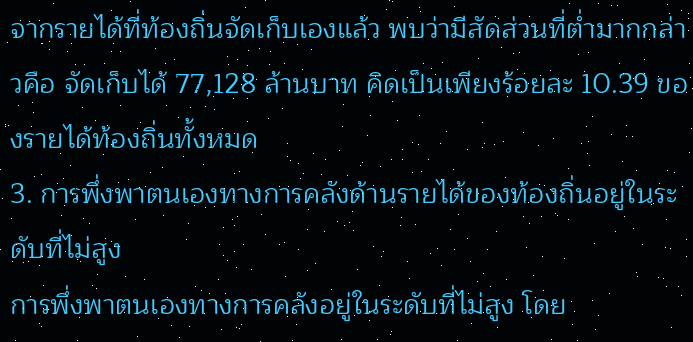จากรายได้ที่ท้องถิ่นจัดเก็บเองแล้ว พบว่ามีสัดส่วนที่ต่ำมากกล่าวคือ จัดเก็บได้ 77,128 ล้านบาท คิดเป็นเพียงร้อยละ 10.39 ของรายได้ท้องถิ่นทั้งหมด
3. การพึ่งพาตนเองทางการคลังด้านรายได้ของท้องถิ่นอยู่ในระดับที่ไม่สูง
การพึ่งพาตนเองทางการคลังอยู่ในระดับที่ไม่สูง โดย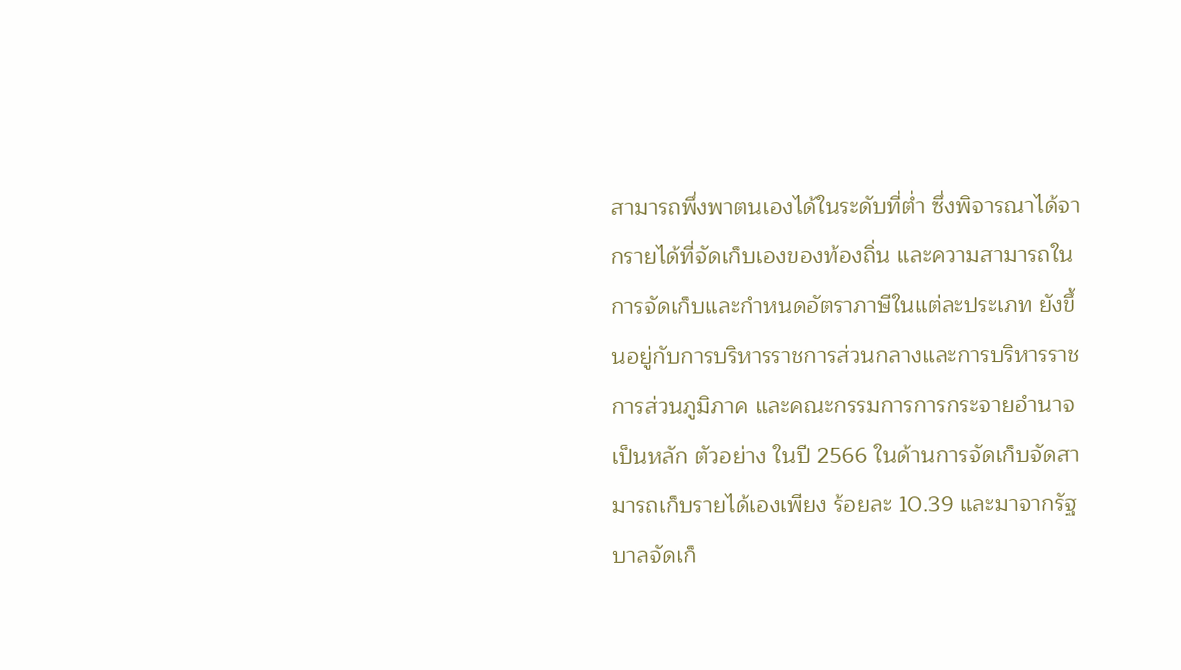สามารถพึ่งพาตนเองได้ในระดับที่ต่ำ ซึ่งพิจารณาได้จากรายได้ที่จัดเก็บเองของท้องถิ่น และความสามารถในการจัดเก็บและกำหนดอัตราภาษีในแต่ละประเภท ยังขึ้นอยู่กับการบริหารราชการส่วนกลางและการบริหารราชการส่วนภูมิภาค และคณะกรรมการการกระจายอำนาจเป็นหลัก ตัวอย่าง ในปี 2566 ในด้านการจัดเก็บจัดสามารถเก็บรายได้เองเพียง ร้อยละ 10.39 และมาจากรัฐบาลจัดเก็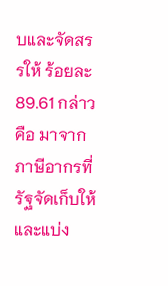บและจัดสรรให้ ร้อยละ 89.61 กล่าวคือ มาจากภาษีอากรที่รัฐจัดเก็บให้และแบ่ง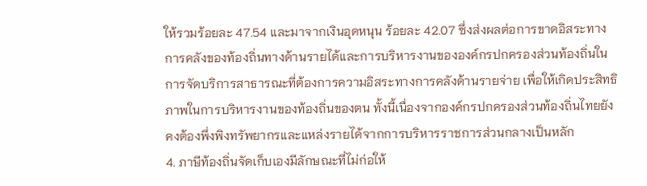ให้รวมร้อยละ 47.54 และมาจากเงินอุดหนุน ร้อยละ 42.07 ซึ่งส่งผลต่อการขาดอิสระทางการคลังของท้องถิ่นทางด้านรายได้และการบริหารงานขององค์กรปกครองส่วนท้องถิ่นในการจัดบริการสาธารณะที่ต้องการความอิสระทางการคลังด้านรายจ่าย เพื่อให้เกิดประสิทธิภาพในการบริหารงานของท้องถิ่นของตน ทั้งนี้เนื่องจากองค์กรปกครองส่วนท้องถิ่นไทยยังคงต้องพึ่งพิงทรัพยากรและแหล่งรายได้จากการบริหารราชการส่วนกลางเป็นหลัก
4. ภาษีท้องถิ่นจัดเก็บเองมีลักษณะที่ไม่ก่อให้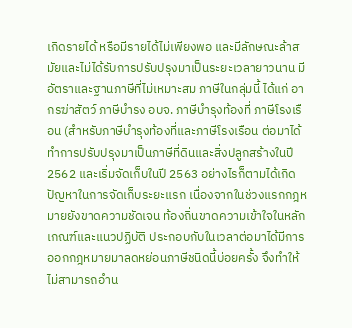เกิดรายได้ หรือมีรายได้ไม่เพียงพอ และมีลักษณะล้าสมัยและไม่ได้รับการปรับปรุงมาเป็นระยะเวลายาวนาน มีอัตราและฐานภาษีที่ไม่เหมาะสม ภาษีในกลุ่มนี้ ได้แก่ อากรฆ่าสัตว์ ภาษีบำรง อบจ. ภาษีบำรุงท้องที่ ภาษีโรงเรือน (สำหรับภาษีบำรุงท้องที่และภาษีโรงเรือน ต่อมาได้ทำการปรับปรุงมาเป็นภาษีที่ดินและสิ่งปลูกสร้างในปี 2562 และเริ่มจัดเก็บในปี 2563 อย่างไรก็ตามได้เกิดปัญหาในการจัดเก็บระยะแรก เนื่องจากในช่วงแรกกฎหมายยังขาดความชัดเจน ท้องถิ่นขาดความเข้าใจในหลักเกณฑ์และแนวปฏิบัติ ประกอบกับในเวลาต่อมาได้มีการออกกฎหมายมาลดหย่อนภาษีชนิดนี้บ่อยครั้ง จึงทำให้ไม่สามารถอำน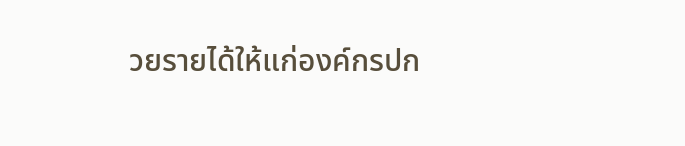วยรายได้ให้แก่องค์กรปก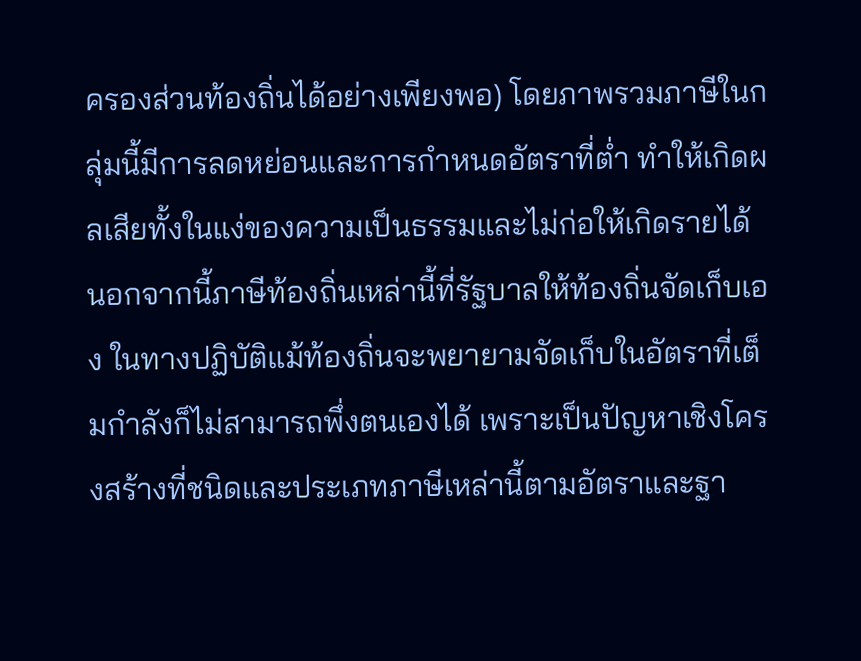ครองส่วนท้องถิ่นได้อย่างเพียงพอ) โดยภาพรวมภาษีในกลุ่มนี้มีการลดหย่อนและการกำหนดอัตราที่ต่ำ ทำให้เกิดผลเสียทั้งในแง่ของความเป็นธรรมและไม่ก่อให้เกิดรายได้ นอกจากนี้ภาษีท้องถิ่นเหล่านี้ที่รัฐบาลให้ท้องถิ่นจัดเก็บเอง ในทางปฏิบัติแม้ท้องถิ่นจะพยายามจัดเก็บในอัตราที่เต็มกำลังก็ไม่สามารถพึ่งตนเองได้ เพราะเป็นปัญหาเชิงโครงสร้างที่ชนิดและประเภทภาษีเหล่านี้ตามอัตราและฐา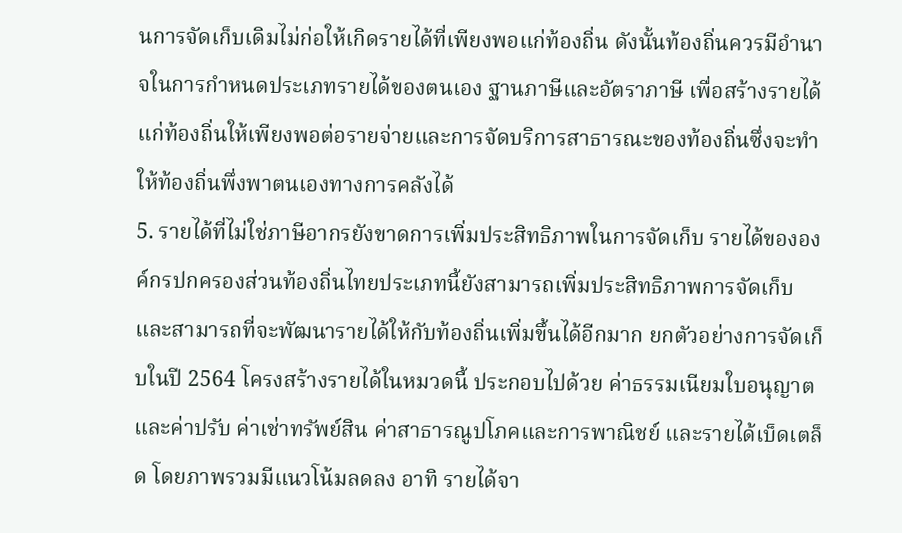นการจัดเก็บเดิมไม่ก่อให้เกิดรายได้ที่เพียงพอแก่ท้องถิ่น ดังนั้นท้องถิ่นควรมีอำนาจในการกำหนดประเภทรายได้ของตนเอง ฐานภาษีและอัตราภาษี เพื่อสร้างรายได้แก่ท้องถิ่นให้เพียงพอต่อรายจ่ายและการจัดบริการสาธารณะของท้องถิ่นซึ่งจะทำให้ท้องถิ่นพึ่งพาตนเองทางการคลังได้
5. รายได้ที่ไม่ใช่ภาษีอากรยังขาดการเพิ่มประสิทธิภาพในการจัดเก็บ รายได้ขององค์กรปกครองส่วนท้องถิ่นไทยประเภทนี้ยังสามารถเพิ่มประสิทธิภาพการจัดเก็บและสามารถที่จะพัฒนารายได้ให้กับท้องถิ่นเพิ่มขึ้นได้อีกมาก ยกตัวอย่างการจัดเก็บในปี 2564 โครงสร้างรายได้ในหมวดนี้ ประกอบไปด้วย ค่าธรรมเนียมใบอนุญาตและค่าปรับ ค่าเช่าทรัพย์สิน ค่าสาธารณูปโภคและการพาณิชย์ และรายได้เบ็ดเตล็ด โดยภาพรวมมีแนวโน้มลดลง อาทิ รายได้จา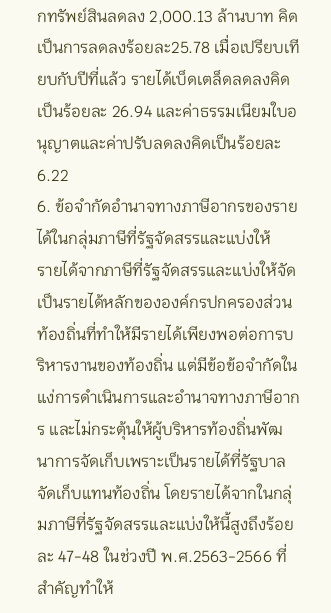กทรัพย์สินลดลง 2,000.13 ล้านบาท คิดเป็นการลดลงร้อยละ25.78 เมื่อเปรียบเทียบกับปีที่แล้ว รายได้เบ็ดเตล็ดลดลงคิดเป็นร้อยละ 26.94 และค่าธรรมเนียมใบอนุญาตและค่าปรับลดลงคิดเป็นร้อยละ 6.22
6. ข้อจำกัดอำนาจทางภาษีอากรของรายได้ในกลุ่มภาษีที่รัฐจัดสรรและแบ่งให้
รายได้จากภาษีที่รัฐจัดสรรและแบ่งให้จัดเป็นรายได้หลักขององค์กรปกครองส่วนท้องถิ่นที่ทำให้มีรายได้เพียงพอต่อการบริหารงานของท้องถิ่น แต่มีข้อข้อจำกัดในแง่การดำเนินการและอำนาจทางภาษีอากร และไม่กระตุ้นให้ผู้บริหารท้องถิ่นพัฒนาการจัดเก็บเพราะเป็นรายได้ที่รัฐบาลจัดเก็บแทนท้องถิ่น โดยรายได้จากในกลุ่มภาษีที่รัฐจัดสรรและแบ่งให้นี้สูงถึงร้อยละ 47-48 ในช่วงปี พ.ศ.2563-2566 ที่สำคัญทำให้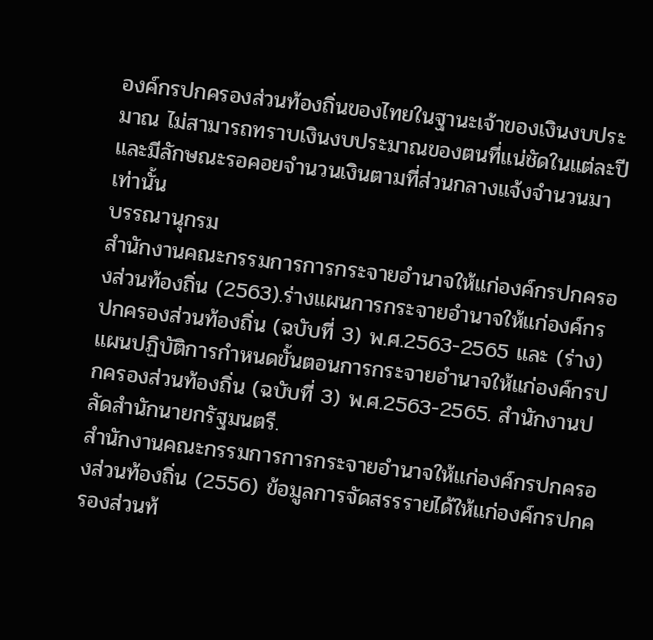องค์กรปกครองส่วนท้องถิ่นของไทยในฐานะเจ้าของเงินงบประมาณ ไม่สามารถทราบเงินงบประมาณของตนที่แน่ชัดในแต่ละปี และมีลักษณะรอคอยจำนวนเงินตามที่ส่วนกลางแจ้งจำนวนมาเท่านั้น
บรรณานุกรม
สำนักงานคณะกรรมการการกระจายอำนาจให้แก่องค์กรปกครองส่วนท้องถิ่น (2563).ร่างแผนการกระจายอำนาจให้แก่องค์กรปกครองส่วนท้องถิ่น (ฉบับที่ 3) พ.ศ.2563-2565 และ (ร่าง) แผนปฏิบัติการกำหนดขั้นตอนการกระจายอำนาจให้แก่องค์กรปกครองส่วนท้องถิ่น (ฉบับที่ 3) พ.ศ.2563-2565. สำนักงานปลัดสำนักนายกรัฐมนตรี.
สำนักงานคณะกรรมการการกระจายอำนาจให้แก่องค์กรปกครองส่วนท้องถิ่น (2556) ข้อมูลการจัดสรรรายได้ให้แก่องค์กรปกครองส่วนท้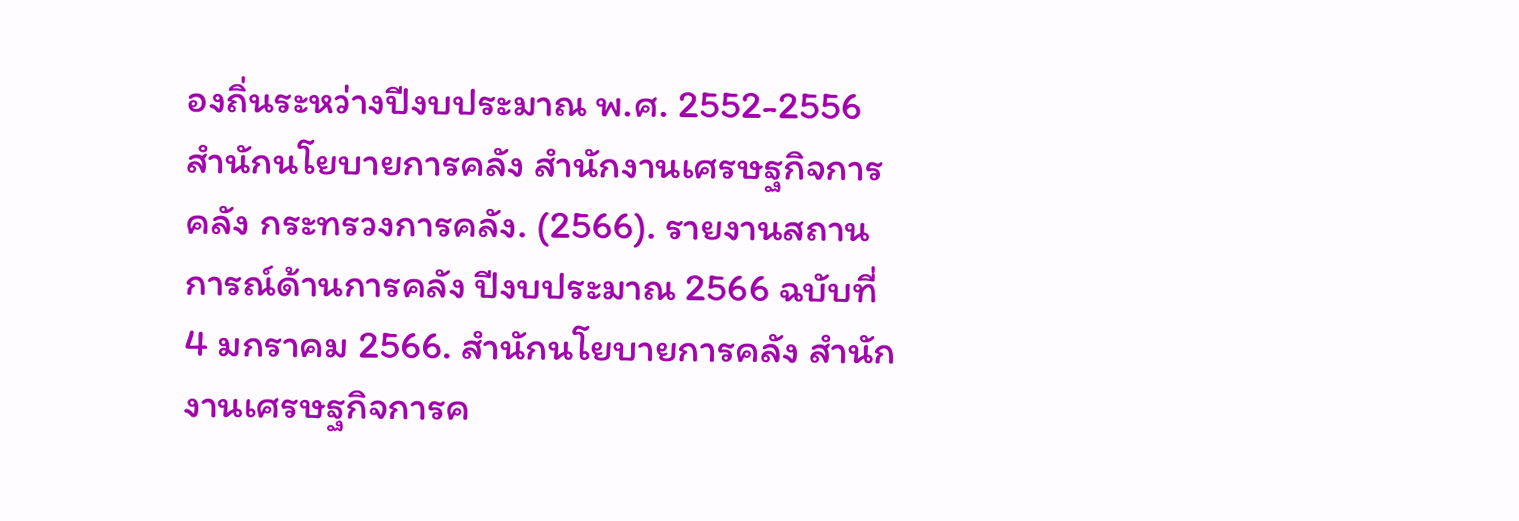องถิ่นระหว่างปีงบประมาณ พ.ศ. 2552-2556
สำนักนโยบายการคลัง สำนักงานเศรษฐกิจการคลัง กระทรวงการคลัง. (2566). รายงานสถานการณ์ด้านการคลัง ปีงบประมาณ 2566 ฉบับที่ 4 มกราคม 2566. สำนักนโยบายการคลัง สำนักงานเศรษฐกิจการค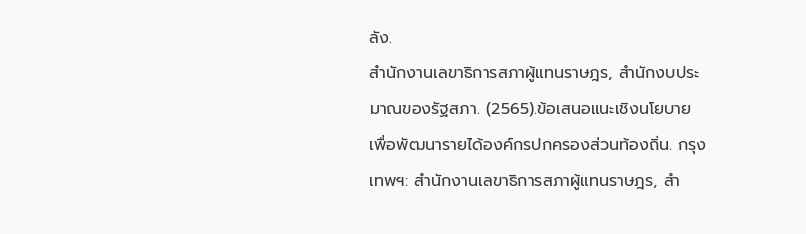ลัง.
สำนักงานเลขาธิการสภาผู้แทนราษฎร, สำนักงบประมาณของรัฐสภา. (2565).ข้อเสนอแนะเชิงนโยบาย เพื่อพัฒนารายได้องค์กรปกครองส่วนท้องถิ่น. กรุงเทพฯ: สำนักงานเลขาธิการสภาผู้แทนราษฎร, สำ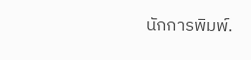นักการพิมพ์.